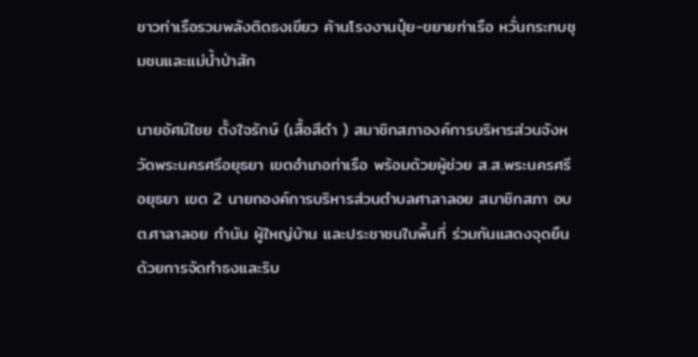ชาวท่าเรือรวมพลังติดธงเขียว ค้านโรงงานปุ๋ย-ขยายท่าเรือ หวั่นกระทบชุมชนและแม่น้ำป่าสัก

นายอัศม์ไชย ตั้งใจรักษ์ (เสื้อสีดำ ) สมาชิกสภาองค์การบริหารส่วนจังหวัดพระนครศรีอยุธยา เขตอำเภอท่าเรือ พร้อมด้วยผู้ช่วย ส.ส.พระนครศรีอยุธยา เขต 2 นายกองค์การบริหารส่วนตำบลศาลาลอย สมาชิกสภา อบต.ศาลาลอย กำนัน ผู้ใหญ่บ้าน และประชาชนในพื้นที่ ร่วมกันแสดงจุดยืนด้วยการจัดทำธงและริบ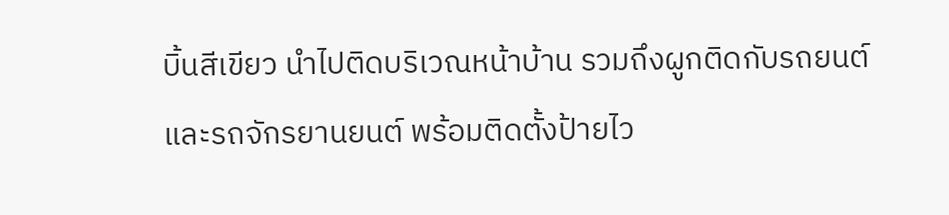บิ้นสีเขียว นำไปติดบริเวณหน้าบ้าน รวมถึงผูกติดกับรถยนต์และรถจักรยานยนต์ พร้อมติดตั้งป้ายไว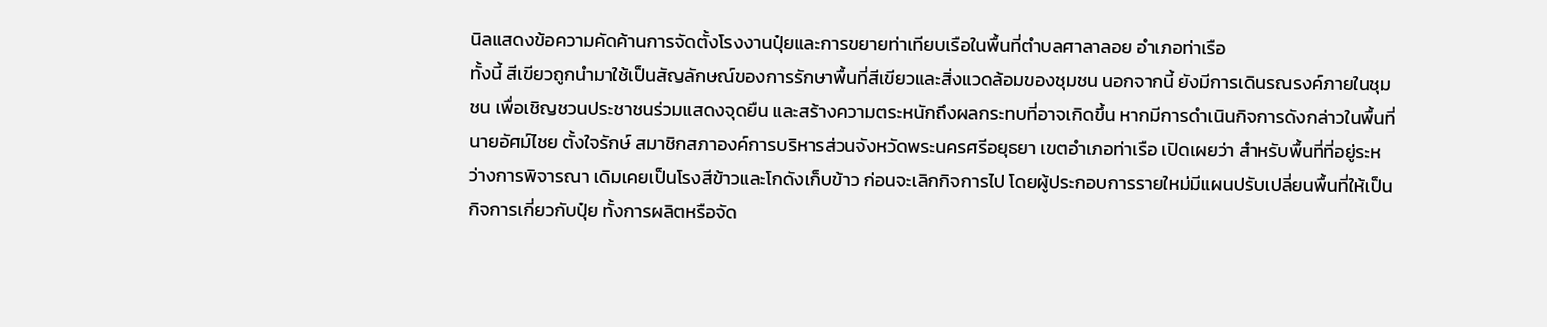นิลแสดงข้อความคัดค้านการจัดตั้งโรงงานปุ๋ยและการขยายท่าเทียบเรือในพื้นที่ตำบลศาลาลอย อำเภอท่าเรือ
ทั้งนี้ สีเขียวถูกนำมาใช้เป็นสัญลักษณ์ของการรักษาพื้นที่สีเขียวและสิ่งแวดล้อมของชุมชน นอกจากนี้ ยังมีการเดินรณรงค์ภายในชุมชน เพื่อเชิญชวนประชาชนร่วมแสดงจุดยืน และสร้างความตระหนักถึงผลกระทบที่อาจเกิดขึ้น หากมีการดำเนินกิจการดังกล่าวในพื้นที่
นายอัศม์ไชย ตั้งใจรักษ์ สมาชิกสภาองค์การบริหารส่วนจังหวัดพระนครศรีอยุธยา เขตอำเภอท่าเรือ เปิดเผยว่า สำหรับพื้นที่ที่อยู่ระหว่างการพิจารณา เดิมเคยเป็นโรงสีข้าวและโกดังเก็บข้าว ก่อนจะเลิกกิจการไป โดยผู้ประกอบการรายใหม่มีแผนปรับเปลี่ยนพื้นที่ให้เป็นกิจการเกี่ยวกับปุ๋ย ทั้งการผลิตหรือจัด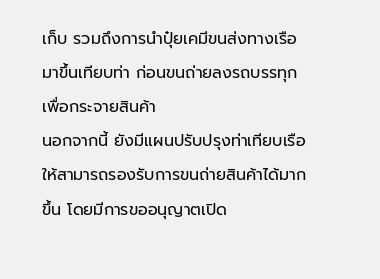เก็บ รวมถึงการนำปุ๋ยเคมีขนส่งทางเรือมาขึ้นเทียบท่า ก่อนขนถ่ายลงรถบรรทุกเพื่อกระจายสินค้า
นอกจากนี้ ยังมีแผนปรับปรุงท่าเทียบเรือให้สามารถรองรับการขนถ่ายสินค้าได้มากขึ้น โดยมีการขออนุญาตเปิด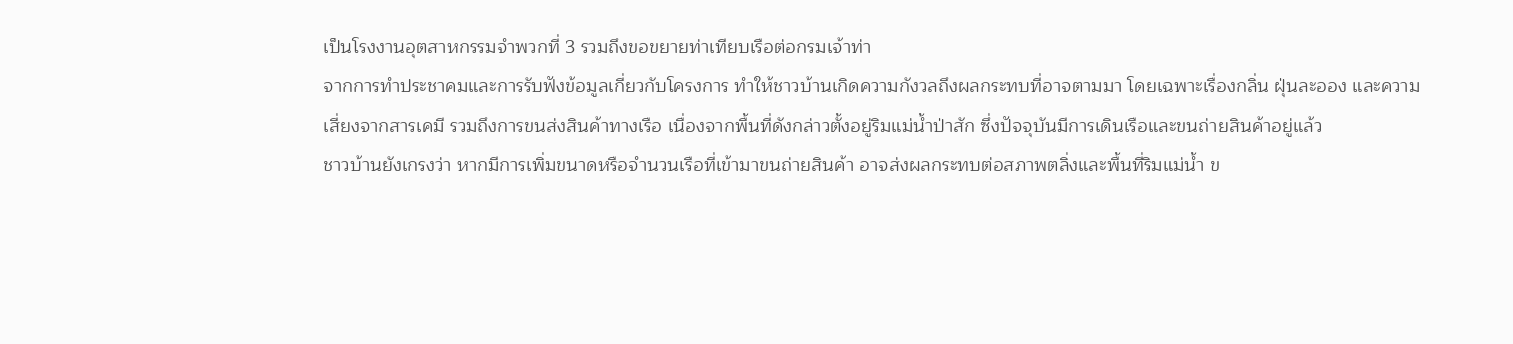เป็นโรงงานอุตสาหกรรมจำพวกที่ 3 รวมถึงขอขยายท่าเทียบเรือต่อกรมเจ้าท่า
จากการทำประชาคมและการรับฟังข้อมูลเกี่ยวกับโครงการ ทำให้ชาวบ้านเกิดความกังวลถึงผลกระทบที่อาจตามมา โดยเฉพาะเรื่องกลิ่น ฝุ่นละออง และความเสี่ยงจากสารเคมี รวมถึงการขนส่งสินค้าทางเรือ เนื่องจากพื้นที่ดังกล่าวตั้งอยู่ริมแม่น้ำป่าสัก ซึ่งปัจจุบันมีการเดินเรือและขนถ่ายสินค้าอยู่แล้ว
ชาวบ้านยังเกรงว่า หากมีการเพิ่มขนาดหรือจำนวนเรือที่เข้ามาขนถ่ายสินค้า อาจส่งผลกระทบต่อสภาพตลิ่งและพื้นที่ริมแม่น้ำ ข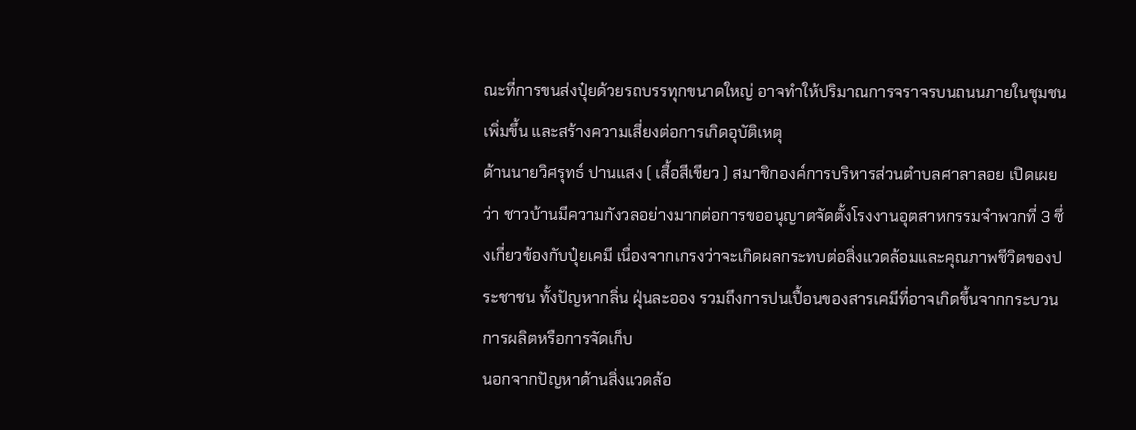ณะที่การขนส่งปุ๋ยด้วยรถบรรทุกขนาดใหญ่ อาจทำให้ปริมาณการจราจรบนถนนภายในชุมชนเพิ่มขึ้น และสร้างความเสี่ยงต่อการเกิดอุบัติเหตุ
ด้านนายวิศรุทธ์ ปานแสง ( เสื้อสีเขียว ) สมาชิกองค์การบริหารส่วนตำบลศาลาลอย เปิดเผยว่า ชาวบ้านมีความกังวลอย่างมากต่อการขออนุญาตจัดตั้งโรงงานอุตสาหกรรมจำพวกที่ 3 ซึ่งเกี่ยวข้องกับปุ๋ยเคมี เนื่องจากเกรงว่าจะเกิดผลกระทบต่อสิ่งแวดล้อมและคุณภาพชีวิตของประชาชน ทั้งปัญหากลิ่น ฝุ่นละออง รวมถึงการปนเปื้อนของสารเคมีที่อาจเกิดขึ้นจากกระบวนการผลิตหรือการจัดเก็บ
นอกจากปัญหาด้านสิ่งแวดล้อ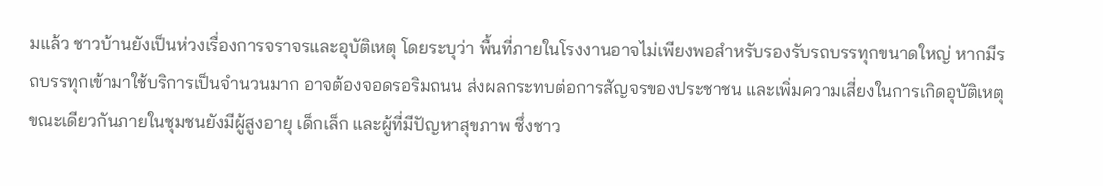มแล้ว ชาวบ้านยังเป็นห่วงเรื่องการจราจรและอุบัติเหตุ โดยระบุว่า พื้นที่ภายในโรงงานอาจไม่เพียงพอสำหรับรองรับรถบรรทุกขนาดใหญ่ หากมีรถบรรทุกเข้ามาใช้บริการเป็นจำนวนมาก อาจต้องจอดรอริมถนน ส่งผลกระทบต่อการสัญจรของประชาชน และเพิ่มความเสี่ยงในการเกิดอุบัติเหตุ
ขณะเดียวกันภายในชุมชนยังมีผู้สูงอายุ เด็กเล็ก และผู้ที่มีปัญหาสุขภาพ ซึ่งชาว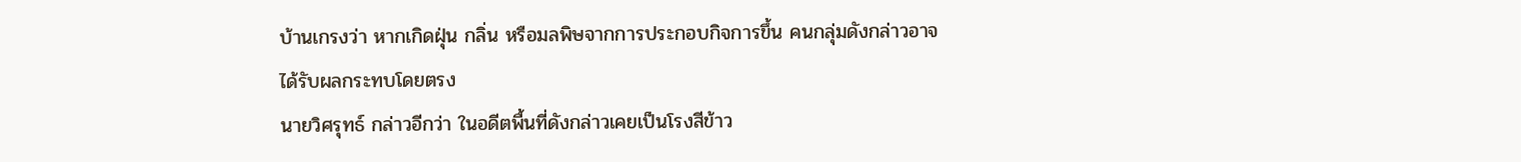บ้านเกรงว่า หากเกิดฝุ่น กลิ่น หรือมลพิษจากการประกอบกิจการขึ้น คนกลุ่มดังกล่าวอาจได้รับผลกระทบโดยตรง
นายวิศรุทธ์ กล่าวอีกว่า ในอดีตพื้นที่ดังกล่าวเคยเป็นโรงสีข้าว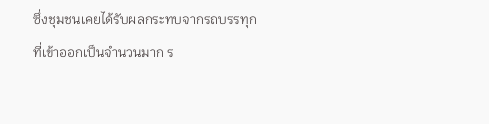ซึ่งชุมชนเคยได้รับผลกระทบจากรถบรรทุกที่เข้าออกเป็นจำนวนมาก ร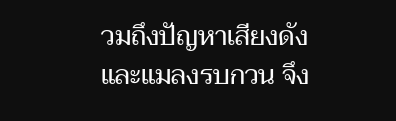วมถึงปัญหาเสียงดังและแมลงรบกวน จึง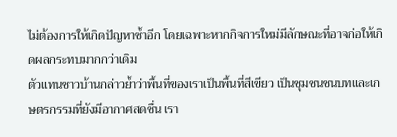ไม่ต้องการให้เกิดปัญหาซ้ำอีก โดยเฉพาะหากกิจการใหม่มีลักษณะที่อาจก่อให้เกิดผลกระทบมากกว่าเดิม
ตัวแทนชาวบ้านกล่าวย้ำว่าพื้นที่ของเราเป็นพื้นที่สีเขียว เป็นชุมชนชนบทและเกษตรกรรมที่ยังมีอากาศสดชื่น เรา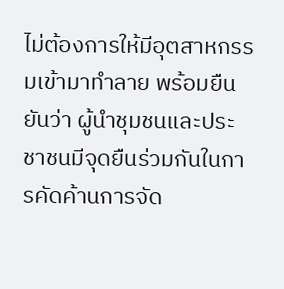ไม่ต้องการให้มีอุตสาหกรรมเข้ามาทำลาย พร้อมยืนยันว่า ผู้นำชุมชนและประชาชนมีจุดยืนร่วมกันในการคัดค้านการจัด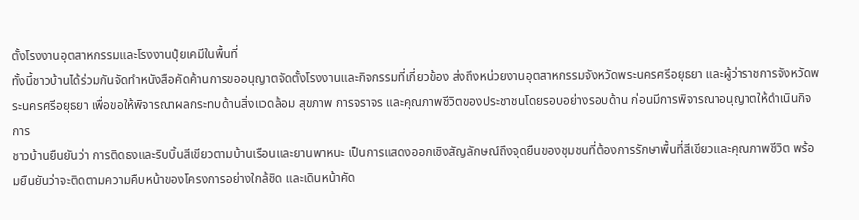ตั้งโรงงานอุตสาหกรรมและโรงงานปุ๋ยเคมีในพื้นที่
ทั้งนี้ชาวบ้านได้ร่วมกันจัดทำหนังสือคัดค้านการขออนุญาตจัดตั้งโรงงานและกิจกรรมที่เกี่ยวข้อง ส่งถึงหน่วยงานอุตสาหกรรมจังหวัดพระนครศรีอยุธยา และผู้ว่าราชการจังหวัดพระนครศรีอยุธยา เพื่อขอให้พิจารณาผลกระทบด้านสิ่งแวดล้อม สุขภาพ การจราจร และคุณภาพชีวิตของประชาชนโดยรอบอย่างรอบด้าน ก่อนมีการพิจารณาอนุญาตให้ดำเนินกิจการ
ชาวบ้านยืนยันว่า การติดธงและริบบิ้นสีเขียวตามบ้านเรือนและยานพาหนะ เป็นการแสดงออกเชิงสัญลักษณ์ถึงจุดยืนของชุมชนที่ต้องการรักษาพื้นที่สีเขียวและคุณภาพชีวิต พร้อมยืนยันว่าจะติดตามความคืบหน้าของโครงการอย่างใกล้ชิด และเดินหน้าคัด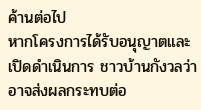ค้านต่อไป
หากโครงการได้รับอนุญาตและเปิดดำเนินการ ชาวบ้านกังวลว่าอาจส่งผลกระทบต่อ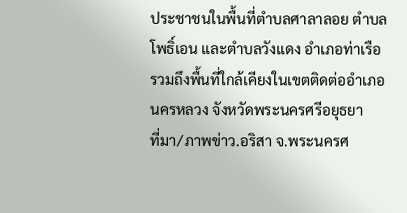ประชาชนในพื้นที่ตำบลศาลาลอย ตำบลโพธิ์เอน และตำบลวังแดง อำเภอท่าเรือ รวมถึงพื้นที่ใกล้เคียงในเขตติดต่ออำเภอนครหลวง จังหวัดพระนครศรีอยุธยา
ที่มา/ภาพข่าว.อริสา จ.พระนครศ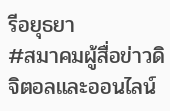รีอยุธยา
#สมาคมผู้สื่อข่าวดิจิตอลและออนไลน์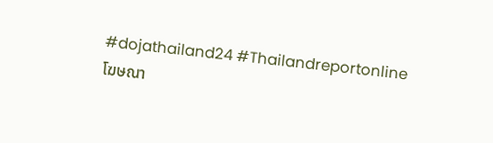#dojathailand24 #Thailandreportonline
โฆษณา